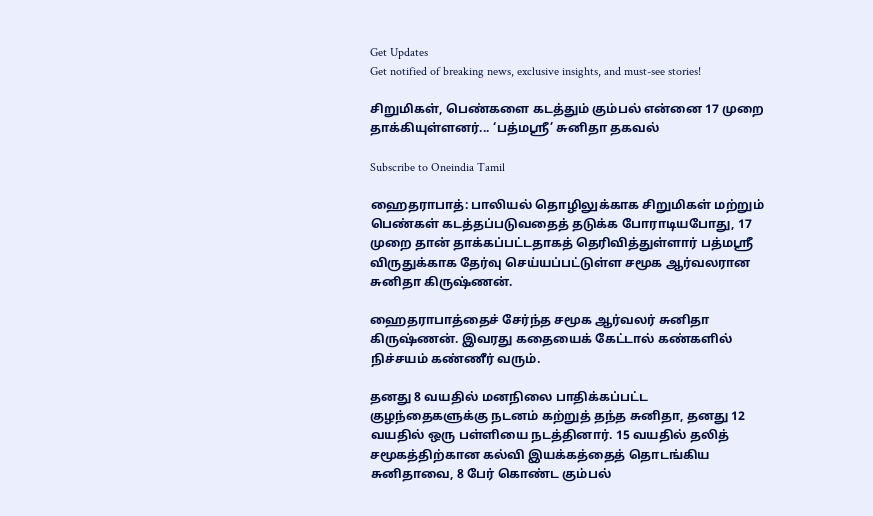Get Updates
Get notified of breaking news, exclusive insights, and must-see stories!

சிறுமிகள், பெண்களை கடத்தும் கும்பல் என்னை 17 முறை தாக்கியுள்ளனர்... ‘பத்மஸ்ரீ’ சுனிதா தகவல்

Subscribe to Oneindia Tamil

ஹைதராபாத்: பாலியல் தொழிலுக்காக சிறுமிகள் மற்றும் பெண்கள் கடத்தப்படுவதைத் தடுக்க போராடியபோது, 17 முறை தான் தாக்கப்பட்டதாகத் தெரிவித்துள்ளார் பத்மஸ்ரீ விருதுக்காக தேர்வு செய்யப்பட்டுள்ள சமூக ஆர்வலரான சுனிதா கிருஷ்ணன்.

ஹைதராபாத்தைச் சேர்ந்த சமூக ஆர்வலர் சுனிதா கிருஷ்ணன். இவரது கதையைக் கேட்டால் கண்களில் நிச்சயம் கண்ணீர் வரும்.

தனது 8 வயதில் மனநிலை பாதிக்கப்பட்ட குழந்தைகளுக்கு நடனம் கற்றுத் தந்த சுனிதா, தனது 12 வயதில் ஒரு பள்ளியை நடத்தினார். 15 வயதில் தலித் சமூகத்திற்கான கல்வி இயக்கத்தைத் தொடங்கிய சுனிதாவை, 8 பேர் கொண்ட கும்பல்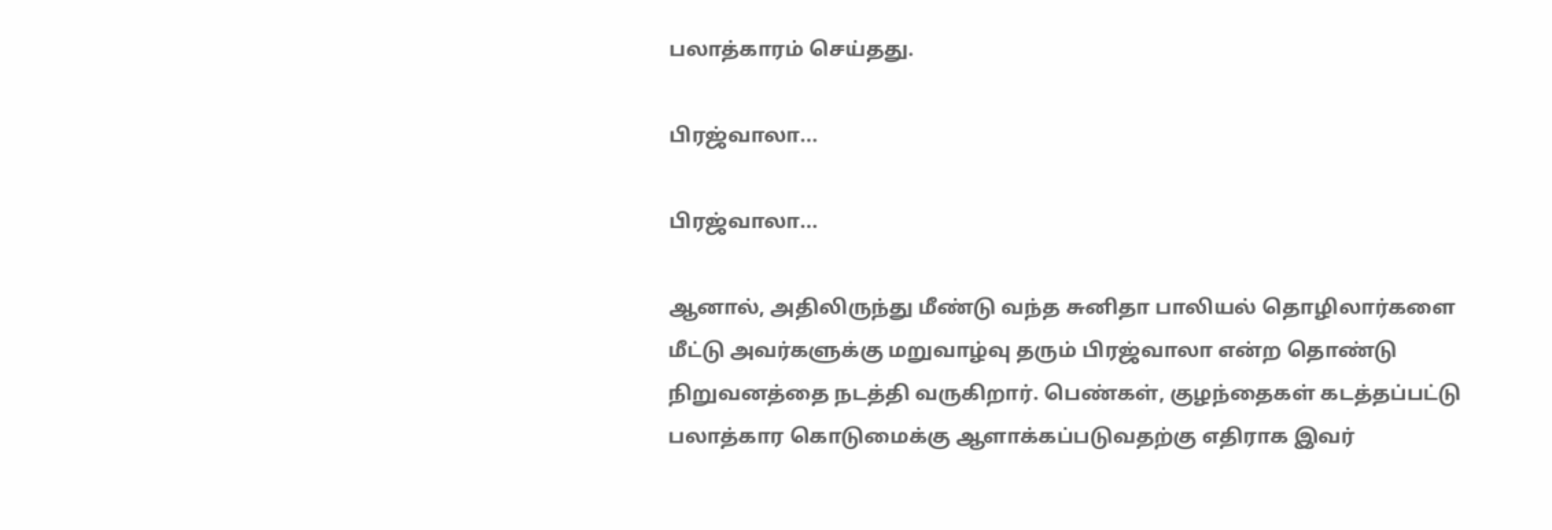பலாத்காரம் செய்தது.

பிரஜ்வாலா...

பிரஜ்வாலா...

ஆனால், அதிலிருந்து மீண்டு வந்த சுனிதா பாலியல் தொழிலார்களை மீட்டு அவர்களுக்கு மறுவாழ்வு தரும் பிரஜ்வாலா என்ற தொண்டு நிறுவனத்தை நடத்தி வருகிறார். பெண்கள், குழந்தைகள் கடத்தப்பட்டு பலாத்கார கொடுமைக்கு ஆளாக்கப்படுவதற்கு எதிராக இவர்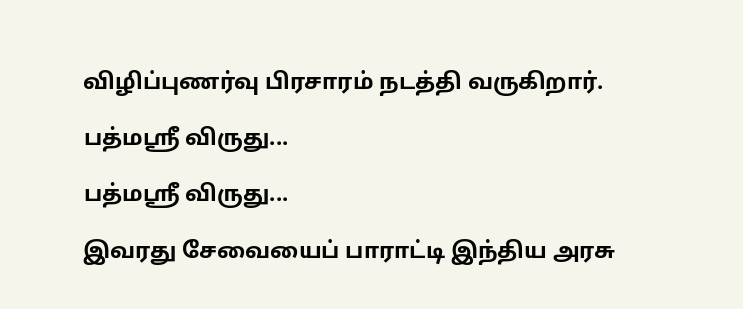விழிப்புணர்வு பிரசாரம் நடத்தி வருகிறார்.

பத்மஸ்ரீ விருது...

பத்மஸ்ரீ விருது...

இவரது சேவையைப் பாராட்டி இந்திய அரசு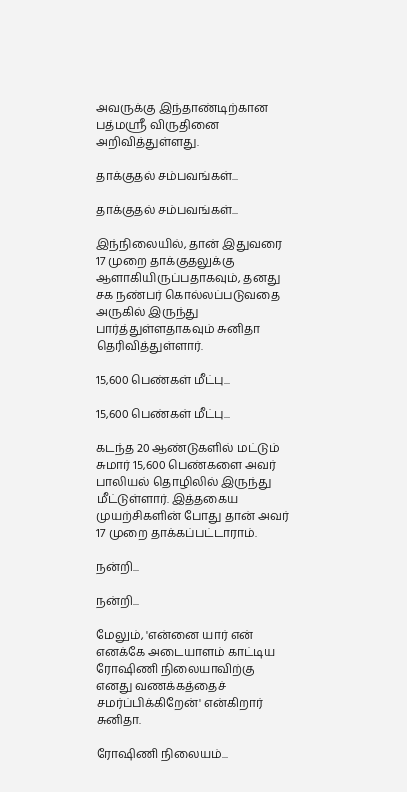அவருக்கு இந்தாண்டிற்கான பத்மஸ்ரீ விருதினை அறிவித்துள்ளது.

தாக்குதல் சம்பவங்கள்...

தாக்குதல் சம்பவங்கள்...

இந்நிலையில், தான் இதுவரை 17 முறை தாக்குதலுக்கு ஆளாகியிருப்பதாகவும், தனது சக நண்பர் கொல்லப்படுவதை அருகில் இருந்து பார்த்துள்ளதாகவும் சுனிதா தெரிவித்துள்ளார்.

15,600 பெண்கள் மீட்பு...

15,600 பெண்கள் மீட்பு...

கடந்த 20 ஆண்டுகளில் மட்டும் சுமார் 15,600 பெண்களை அவர் பாலியல் தொழிலில் இருந்து மீட்டுள்ளார். இத்தகைய முயற்சிகளின் போது தான் அவர் 17 முறை தாக்கப்பட்டாராம்.

நன்றி...

நன்றி...

மேலும், 'என்னை யார் என் எனக்கே அடையாளம் காட்டிய ரோஷிணி நிலையாவிற்கு எனது வணக்கத்தைச் சமர்ப்பிக்கிறேன்' என்கிறார் சுனிதா.

ரோஷிணி நிலையம்...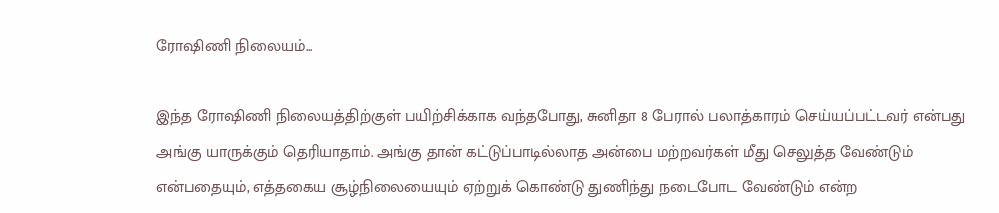ரோஷிணி நிலையம்...

இந்த ரோஷிணி நிலையத்திற்குள் பயிற்சிக்காக வந்தபோது, சுனிதா 8 பேரால் பலாத்காரம் செய்யப்பட்டவர் என்பது அங்கு யாருக்கும் தெரியாதாம். அங்கு தான் கட்டுப்பாடில்லாத அன்பை மற்றவர்கள் மீது செலுத்த வேண்டும் என்பதையும், எத்தகைய சூழ்நிலையையும் ஏற்றுக் கொண்டு துணிந்து நடைபோட வேண்டும் என்ற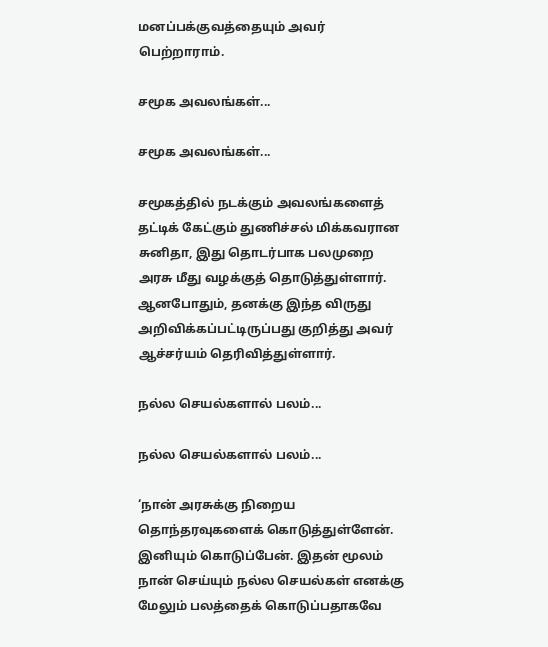மனப்பக்குவத்தையும் அவர் பெற்றாராம்.

சமூக அவலங்கள்...

சமூக அவலங்கள்...

சமூகத்தில் நடக்கும் அவலங்களைத் தட்டிக் கேட்கும் துணிச்சல் மிக்கவரான சுனிதா, இது தொடர்பாக பலமுறை அரசு மீது வழக்குத் தொடுத்துள்ளார். ஆனபோதும், தனக்கு இந்த விருது அறிவிக்கப்பட்டிருப்பது குறித்து அவர் ஆச்சர்யம் தெரிவித்துள்ளார்.

நல்ல செயல்களால் பலம்...

நல்ல செயல்களால் பலம்...

‘நான் அரசுக்கு நிறைய தொந்தரவுகளைக் கொடுத்துள்ளேன். இனியும் கொடுப்பேன். இதன் மூலம் நான் செய்யும் நல்ல செயல்கள் எனக்கு மேலும் பலத்தைக் கொடுப்பதாகவே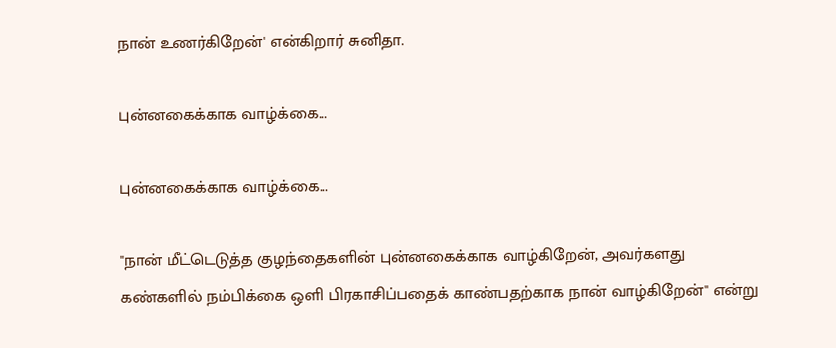நான் உணர்கிறேன்' என்கிறார் சுனிதா.

புன்னகைக்காக வாழ்க்கை...

புன்னகைக்காக வாழ்க்கை...

"நான் மீட்டெடுத்த குழந்தைகளின் புன்னகைக்காக வாழ்கிறேன், அவர்களது கண்களில் நம்பிக்கை ஒளி பிரகாசிப்பதைக் காண்பதற்காக நான் வாழ்கிறேன்'' என்று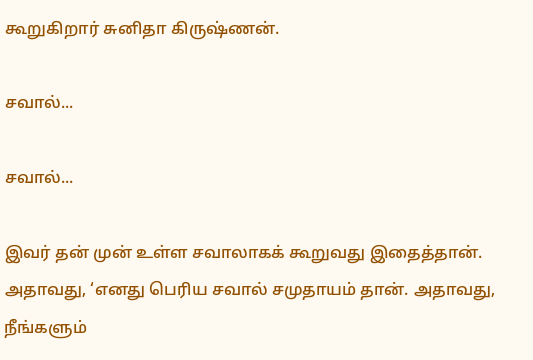கூறுகிறார் சுனிதா கிருஷ்ணன்.

சவால்...

சவால்...

இவர் தன் முன் உள்ள சவாலாகக் கூறுவது இதைத்தான். அதாவது, ‘எனது பெரிய சவால் சமுதாயம் தான். அதாவது, நீங்களும்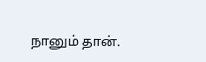நானும் தான்.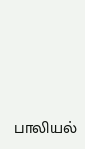பாலியல்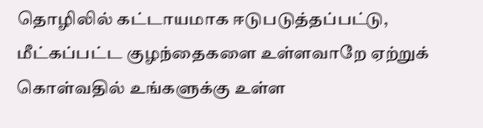தொழிலில் கட்டாயமாக ஈடுபடுத்தப்பட்டு, மீட்கப்பட்ட குழந்தைகளை உள்ளவாறே ஏற்றுக் கொள்வதில் உங்களுக்கு உள்ள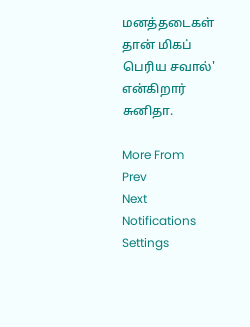மனத்தடைகள் தான் மிகப் பெரிய சவால்' என்கிறார் சுனிதா.

More From
Prev
Next
Notifications
Settings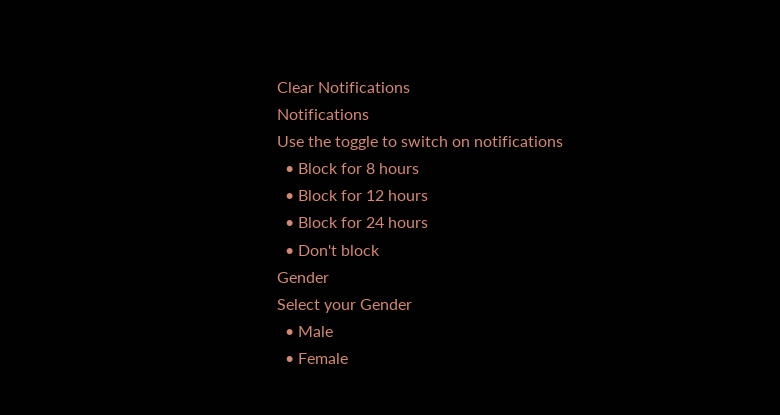Clear Notifications
Notifications
Use the toggle to switch on notifications
  • Block for 8 hours
  • Block for 12 hours
  • Block for 24 hours
  • Don't block
Gender
Select your Gender
  • Male
  • Female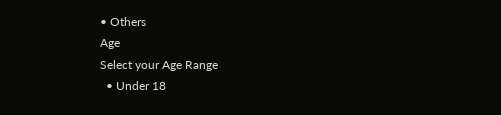• Others
Age
Select your Age Range
  • Under 18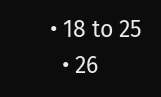• 18 to 25
  • 26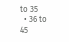to 35
  • 36 to 45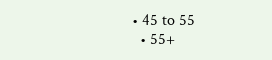• 45 to 55
  • 55+